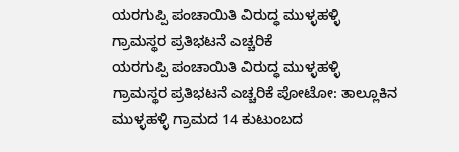ಯರಗುಪ್ಪಿ ಪಂಚಾಯಿತಿ ವಿರುದ್ಧ ಮುಳ್ಳಹಳ್ಳಿ ಗ್ರಾಮಸ್ಥರ ಪ್ರತಿಭಟನೆ ಎಚ್ಚರಿಕೆ
ಯರಗುಪ್ಪಿ ಪಂಚಾಯಿತಿ ವಿರುದ್ಧ ಮುಳ್ಳಹಳ್ಳಿ ಗ್ರಾಮಸ್ಥರ ಪ್ರತಿಭಟನೆ ಎಚ್ಚರಿಕೆ ಪೋಟೋ: ತಾಲ್ಲೂಕಿನ ಮುಳ್ಳಹಳ್ಳಿ ಗ್ರಾಮದ 14 ಕುಟುಂಬದ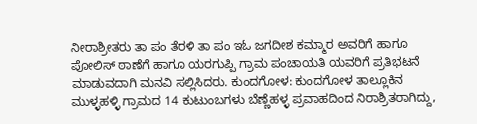ನೀರಾಶ್ರೀತರು ತಾ ಪಂ ತೆರಳಿ ತಾ ಪಂ ಇಓ ಜಗದೀಶ ಕಮ್ಮಾರ ಅವರಿಗೆ ಹಾಗೂ ಪೋಲಿಸ್ ಠಾಣೆಗೆ ಹಾಗೂ ಯರಗುಪ್ಪಿ ಗ್ರಾಮ ಪಂಚಾಯತಿ ಯವರಿಗೆ ಪ್ರತಿಭಟನೆ ಮಾಡುವದಾಗಿ ಮನವಿ ಸಲ್ಲಿಸಿದರು. ಕುಂದಗೋಳ: ಕುಂದಗೋಳ ತಾಲ್ಲೂಕಿನ ಮುಳ್ಳಹಳ್ಳಿ ಗ್ರಾಮದ 14 ಕುಟುಂಬಗಳು ಬೆಣ್ಣೆಹಳ್ಳ ಪ್ರವಾಹದಿಂದ ನಿರಾಶ್ರಿತರಾಗಿದ್ದು,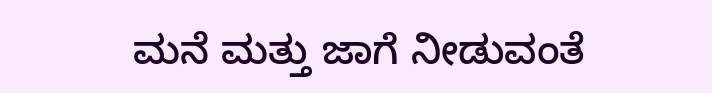ಮನೆ ಮತ್ತು ಜಾಗೆ ನೀಡುವಂತೆ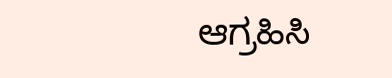ಆಗ್ರಹಿಸಿ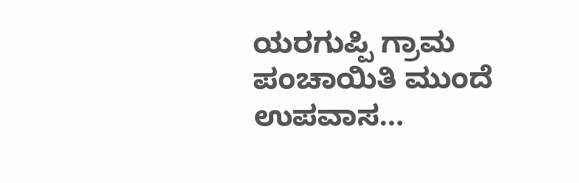ಯರಗುಪ್ಪಿ ಗ್ರಾಮ ಪಂಚಾಯಿತಿ ಮುಂದೆ ಉಪವಾಸ…